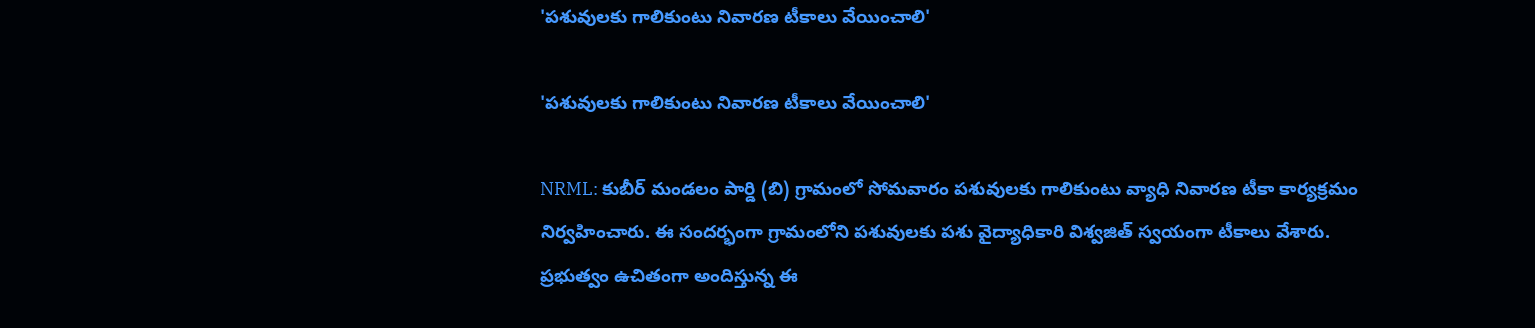'పశువులకు గాలికుంటు నివారణ టీకాలు వేయించాలి'

'పశువులకు గాలికుంటు నివారణ టీకాలు వేయించాలి'

NRML: కుబీర్ మండలం పార్డి (బి) గ్రామంలో సోమవారం పశువులకు గాలికుంటు వ్యాధి నివారణ టీకా కార్యక్రమం నిర్వహించారు. ఈ సందర్భంగా గ్రామంలోని పశువులకు పశు వైద్యాధికారి విశ్వజిత్ స్వయంగా టీకాలు వేశారు. ప్రభుత్వం ఉచితంగా అందిస్తున్న ఈ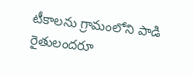టీకాలను గ్రామంలోని పాడి రైతులందరూ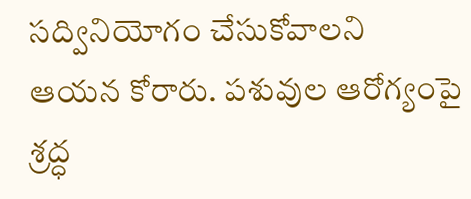సద్వినియోగం చేసుకోవాలని ఆయన కోరారు. పశువుల ఆరోగ్యంపై శ్రద్ధ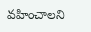వహించాలని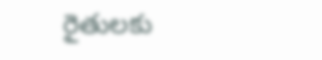రైతులకు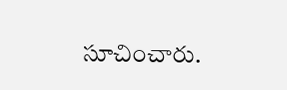సూచించారు.